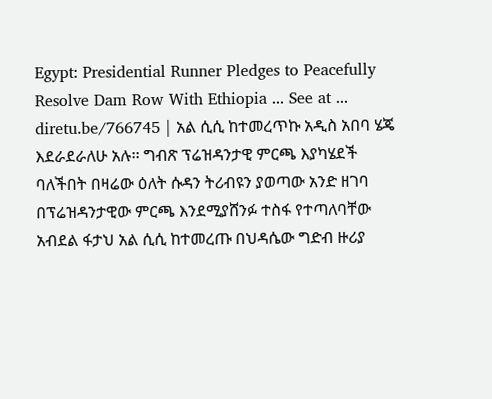Egypt: Presidential Runner Pledges to Peacefully Resolve Dam Row With Ethiopia ... See at ... diretu.be/766745 | አል ሲሲ ከተመረጥኩ አዲስ አበባ ሄጄ እደራደራለሁ አሉ፡፡ ግብጽ ፕሬዝዳንታዊ ምርጫ እያካሄደች ባለችበት በዛሬው ዕለት ሱዳን ትሪብዩን ያወጣው አንድ ዘገባ በፕሬዝዳንታዊው ምርጫ እንደሚያሸንፉ ተስፋ የተጣለባቸው አብደል ፋታህ አል ሲሲ ከተመረጡ በህዳሴው ግድብ ዙሪያ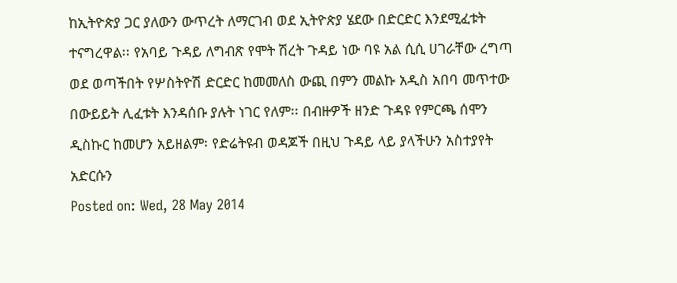ከኢትዮጵያ ጋር ያለውን ውጥረት ለማርገብ ወደ ኢትዮጵያ ሄደው በድርድር እንደሚፈቱት ተናግረዋል፡፡ የአባይ ጉዳይ ለግብጽ የሞት ሽረት ጉዳይ ነው ባዩ አል ሲሲ ሀገራቸው ረግጣ ወደ ወጣችበት የሦስትዮሽ ድርድር ከመመለስ ውጪ በምን መልኩ አዲስ አበባ መጥተው በውይይት ሊፈቱት እንዳሰቡ ያሉት ነገር የለም፡፡ በብዙዎች ዘንድ ጉዳዩ የምርጫ ሰሞን ዲስኩር ከመሆን አይዘልም፡ የድሬትዩብ ወዳጆች በዚህ ጉዳይ ላይ ያላችሁን አስተያየት አድርሱን
Posted on: Wed, 28 May 2014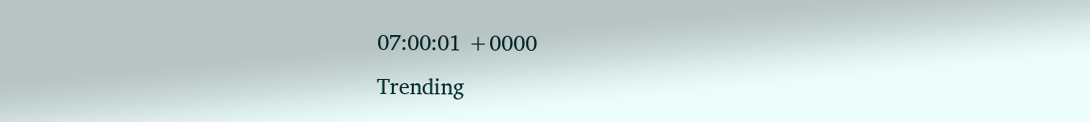07:00:01 +0000
Trending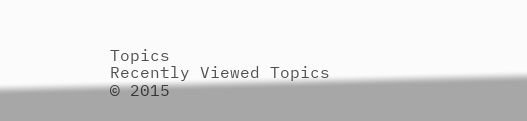Topics
Recently Viewed Topics
© 2015